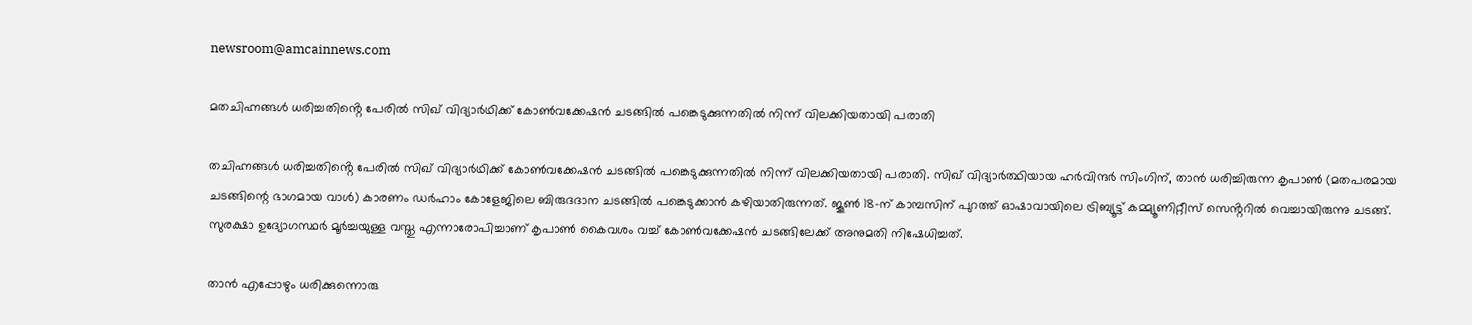newsroom@amcainnews.com

മതചിഹ്നങ്ങൾ ധരിച്ചതിൻ്റെ പേരിൽ സിഖ് വിദ്യാർഥിക്ക് കോൺവക്കേഷൻ ചടങ്ങിൽ പങ്കെടുക്കുന്നതിൽ നിന്ന് വിലക്കിയതായി പരാതി

തചിഹ്നങ്ങൾ ധരിച്ചതിൻ്റെ പേരിൽ സിഖ് വിദ്യാർഥിക്ക് കോൺവക്കേഷൻ ചടങ്ങിൽ പങ്കെടുക്കുന്നതിൽ നിന്ന് വിലക്കിയതായി പരാതി. സിഖ് വിദ്യാർത്ഥിയായ ഹർവിന്ദർ സിംഗിന്, താൻ ധരിച്ചിരുന്ന കൃപാൺ (മതപരമായ ചടങ്ങിന്റെ ഭാഗമായ വാൾ) കാരണം ഡർഹാം കോളേജിലെ ബിരുദദാന ചടങ്ങിൽ പങ്കെടുക്കാൻ കഴിയാതിരുന്നത്. ജൂൺ 18-ന് കാമ്പസിന് പുറത്ത് ഓഷാവായിലെ ട്രിബ്യൂട്ട് കമ്മ്യൂണിറ്റീസ് സെൻ്ററിൽ വെച്ചായിരുന്നു ചടങ്ങ്. സുരക്ഷാ ഉദ്യോഗസ്ഥർ മൂർച്ചയുള്ള വസ്തു എന്നാരോപിച്ചാണ് കൃപാൺ കൈവശം വച്ച് കോൺവക്കേഷൻ ചടങ്ങിലേക്ക് അനുമതി നിഷേധിച്ചത്.

താൻ എപ്പോഴും ധരിക്കുന്നൊരു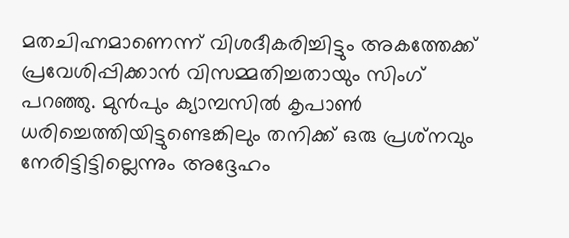മതചിഹ്നമാണെന്ന് വിശദീകരിച്ചിട്ടും അകത്തേക്ക് പ്രവേശിപ്പിക്കാൻ വിസമ്മതിച്ചതായും സിംഗ് പറഞ്ഞു. മുൻപും ക്യാമ്പസിൽ കൃപാൺ ധരിച്ചെത്തിയിട്ടുണ്ടെങ്കിലും തനിക്ക് ഒരു പ്രശ്‌നവും നേരിട്ടിട്ടില്ലെന്നും അദ്ദേഹം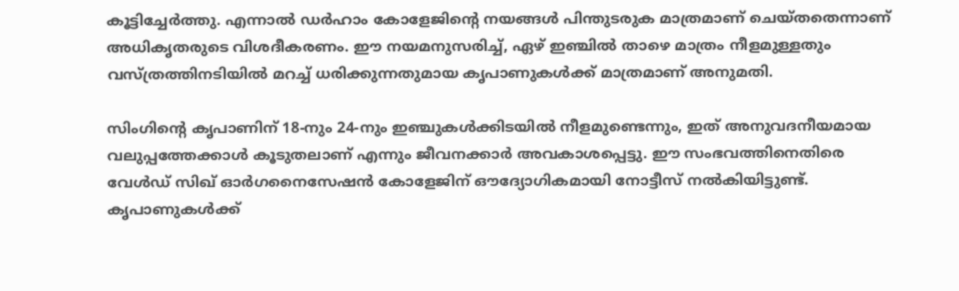കൂട്ടിച്ചേർത്തു. എന്നാൽ ഡർഹാം കോളേജിൻ്റെ നയങ്ങൾ പിന്തുടരുക മാത്രമാണ് ചെയ്തതെന്നാണ് അധികൃതരുടെ വിശദീകരണം. ഈ നയമനുസരിച്ച്, ഏഴ് ഇഞ്ചിൽ താഴെ മാത്രം നീളമുള്ളതും വസ്ത്രത്തിനടിയിൽ മറച്ച് ധരിക്കുന്നതുമായ കൃപാണുകൾക്ക് മാത്രമാണ് അനുമതി.

സിംഗിൻ്റെ കൃപാണിന് 18-നും 24-നും ഇഞ്ചുകൾക്കിടയിൽ നീളമുണ്ടെന്നും, ഇത് അനുവദനീയമായ വലുപ്പത്തേക്കാൾ കൂടുതലാണ് എന്നും ജീവനക്കാർ അവകാശപ്പെട്ടു. ഈ സംഭവത്തിനെതിരെ വേൾഡ് സിഖ് ഓർഗനൈസേഷൻ കോളേജിന് ഔദ്യോഗികമായി നോട്ടീസ് നൽകിയിട്ടുണ്ട്. കൃപാണുകൾക്ക്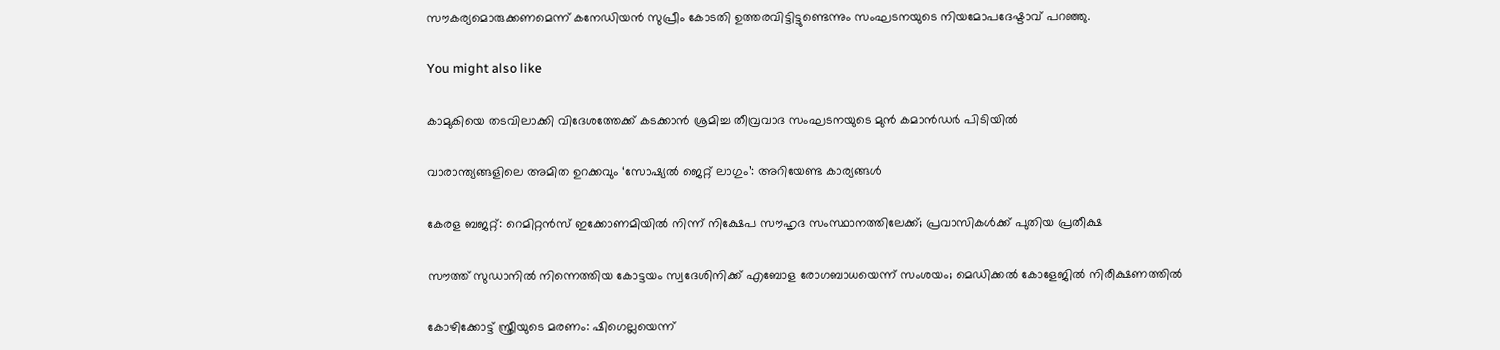സൗകര്യമൊരുക്കണമെന്ന് കനേഡിയൻ സുപ്രീം കോടതി ഉത്തരവിട്ടിട്ടുണ്ടെന്നും സംഘടനയുടെ നിയമോപദേഷ്ടാവ് പറഞ്ഞു.

You might also like

കാമുകിയെ തടവിലാക്കി വിദേശത്തേക്ക് കടക്കാൻ ശ്രമിച്ച തീവ്രവാദ സംഘടനയുടെ മുൻ കമാൻഡർ പിടിയിൽ

വാരാന്ത്യങ്ങളിലെ അമിത ഉറക്കവും ‘സോഷ്യൽ ജെറ്റ് ലാഗും’: അറിയേണ്ട കാര്യങ്ങൾ

കേരള ബജറ്റ്: റെമിറ്റൻസ് ഇക്കോണമിയിൽ നിന്ന് നിക്ഷേപ സൗഹൃദ സംസ്ഥാനത്തിലേക്ക്; പ്രവാസികൾക്ക് പുതിയ പ്രതീക്ഷ

സൗത്ത് സുഡാനിൽ നിന്നെത്തിയ കോട്ടയം സ്വദേശിനിക്ക് എബോള രോഗബാധയെന്ന് സംശയം; മെഡിക്കൽ കോളേജിൽ നിരീക്ഷണത്തിൽ

കോഴിക്കോട്ട് സ്ത്രീയുടെ മരണം: ഷിഗെല്ലയെന്ന്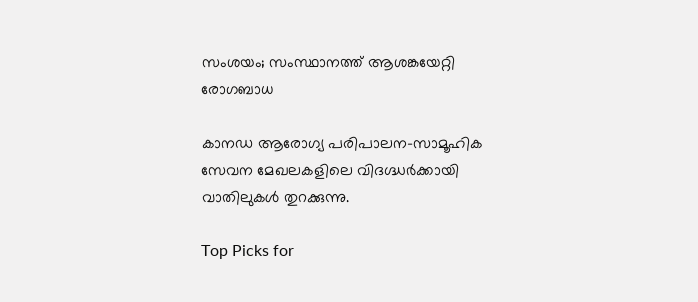സംശയം; സംസ്ഥാനത്ത് ആശങ്കയേറ്റി രോഗബാധ

കാനഡ ആരോഗ്യ പരിപാലന-സാമൂഹിക സേവന മേഖലകളിലെ വിദഗ്ദ്ധർക്കായി വാതിലുകൾ തുറക്കുന്നു.

Top Picks for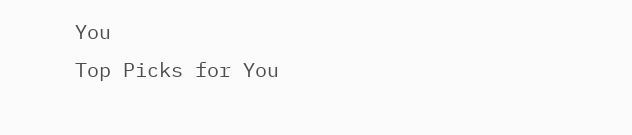You
Top Picks for You